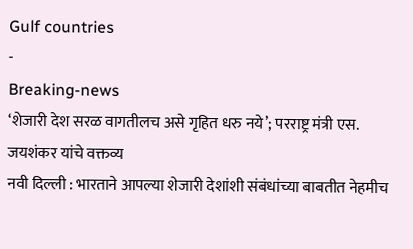Gulf countries
-
Breaking-news
‘शेजारी देश सरळ वागतीलच असे गृहित धरु नये’; परराष्ट्र मंत्री एस. जयशंकर यांचे वक्तव्य
नवी दिल्ली : भारताने आपल्या शेजारी देशांशी संबंधांच्या बाबतीत नेहमीच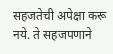सहजतेची अपेक्षा करू नये. ते सहजपणाने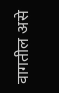वागतील असे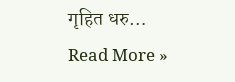गृहित धरु…
Read More »